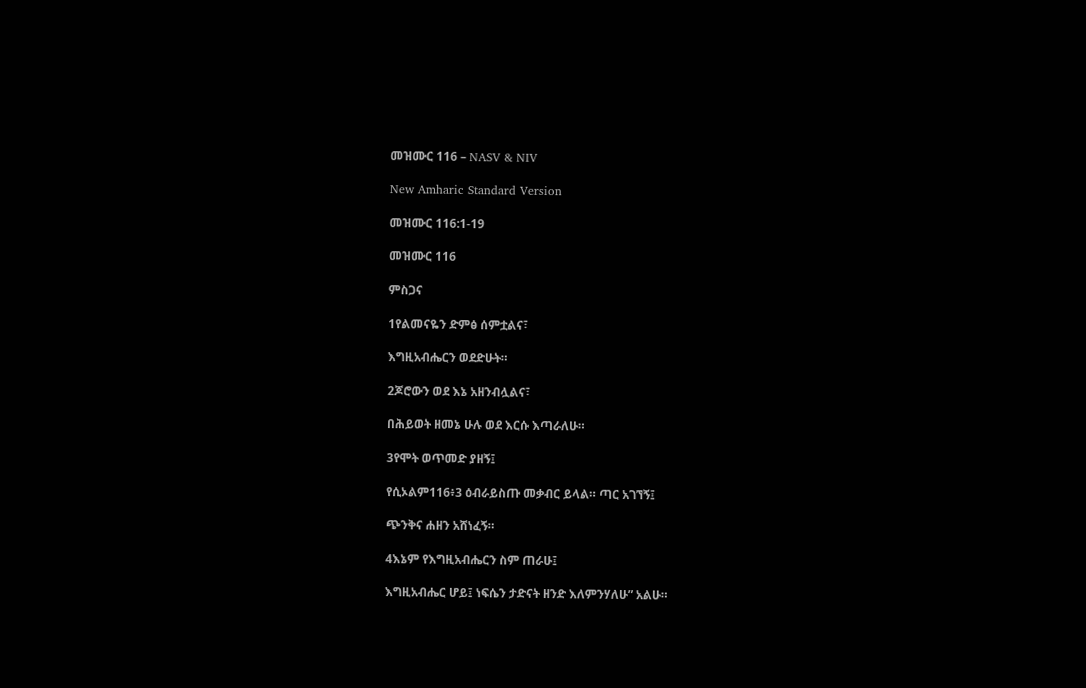መዝሙር 116 – NASV & NIV

New Amharic Standard Version

መዝሙር 116:1-19

መዝሙር 116

ምስጋና

1የልመናዬን ድምፅ ሰምቷልና፣

እግዚአብሔርን ወደድሁት።

2ጆሮውን ወደ እኔ አዘንብሏልና፣

በሕይወት ዘመኔ ሁሉ ወደ እርሱ እጣራለሁ።

3የሞት ወጥመድ ያዘኝ፤

የሲኦልም116፥3 ዕብራይስጡ መቃብር ይላል። ጣር አገኘኝ፤

ጭንቅና ሐዘን አሸነፈኝ።

4እኔም የእግዚአብሔርን ስም ጠራሁ፤

እግዚአብሔር ሆይ፤ ነፍሴን ታድናት ዘንድ እለምንሃለሁ” አልሁ።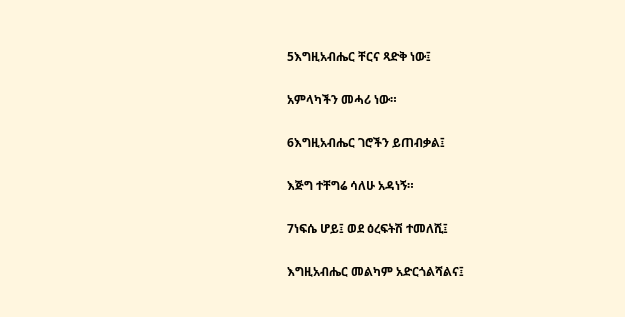5እግዚአብሔር ቸርና ጻድቅ ነው፤

አምላካችን መሓሪ ነው።

6እግዚአብሔር ገሮችን ይጠብቃል፤

እጅግ ተቸግሬ ሳለሁ አዳነኝ።

7ነፍሴ ሆይ፤ ወደ ዕረፍትሽ ተመለሺ፤

እግዚአብሔር መልካም አድርጎልሻልና፤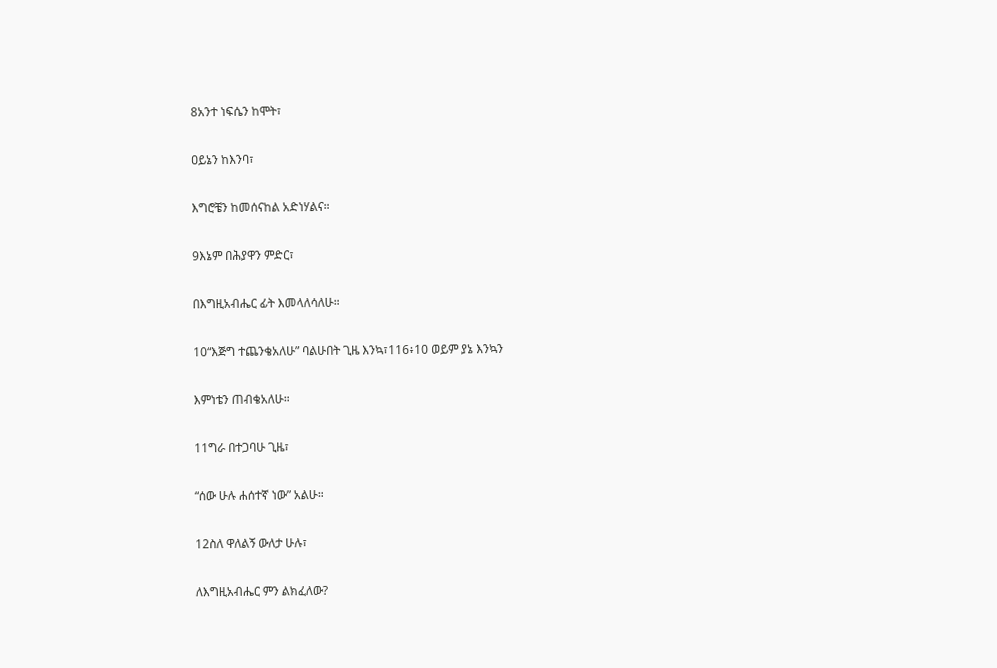8አንተ ነፍሴን ከሞት፣

ዐይኔን ከእንባ፣

እግሮቼን ከመሰናከል አድነሃልና።

9እኔም በሕያዋን ምድር፣

በእግዚአብሔር ፊት እመላለሳለሁ።

10“እጅግ ተጨንቄአለሁ” ባልሁበት ጊዜ እንኳ፣116፥10 ወይም ያኔ እንኳን

እምነቴን ጠብቄአለሁ።

11ግራ በተጋባሁ ጊዜ፣

“ሰው ሁሉ ሐሰተኛ ነው” አልሁ።

12ስለ ዋለልኝ ውለታ ሁሉ፣

ለእግዚአብሔር ምን ልክፈለው?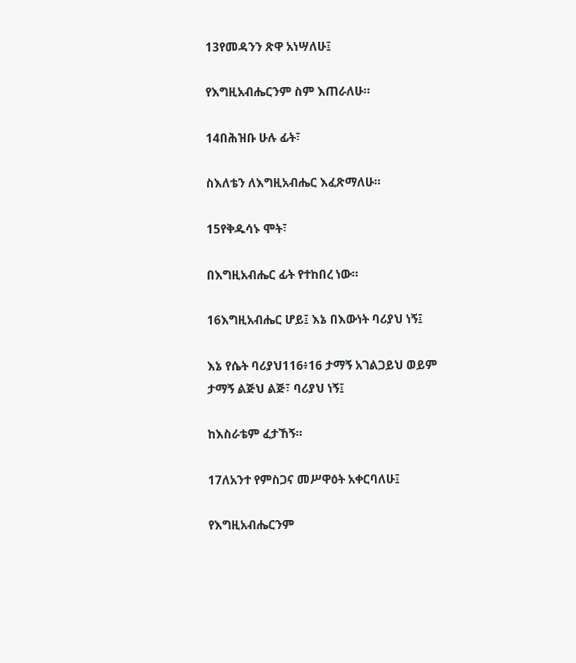13የመዳንን ጽዋ አነሣለሁ፤

የእግዚአብሔርንም ስም እጠራለሁ።

14በሕዝቡ ሁሉ ፊት፣

ስእለቴን ለእግዚአብሔር እፈጽማለሁ።

15የቅዱሳኑ ሞት፣

በእግዚአብሔር ፊት የተከበረ ነው።

16እግዚአብሔር ሆይ፤ እኔ በእውነት ባሪያህ ነኝ፤

እኔ የሴት ባሪያህ116፥16 ታማኝ አገልጋይህ ወይም ታማኝ ልጅህ ልጅ፣ ባሪያህ ነኝ፤

ከእስራቴም ፈታኸኝ።

17ለአንተ የምስጋና መሥዋዕት አቀርባለሁ፤

የእግዚአብሔርንም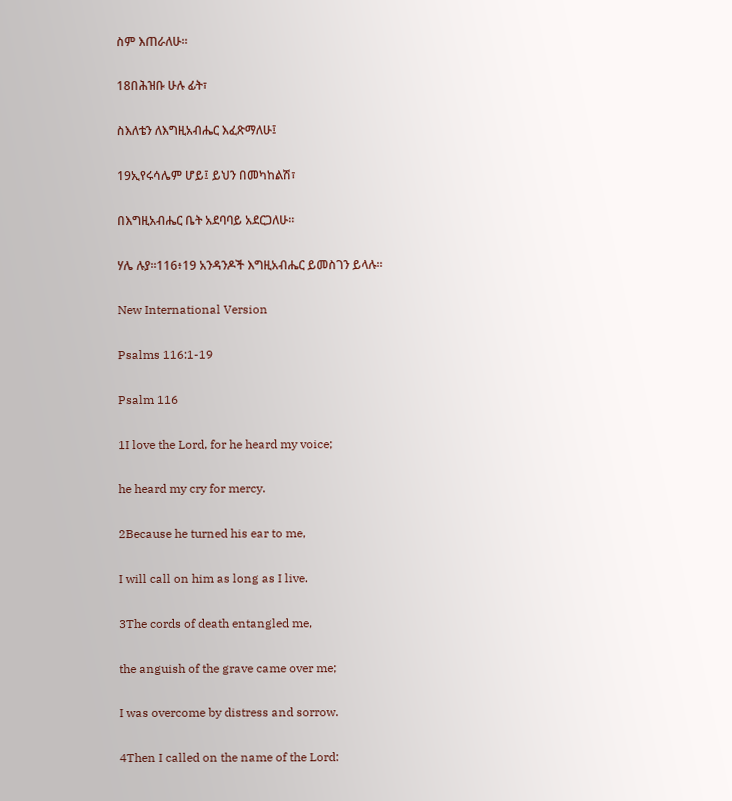ስም እጠራለሁ።

18በሕዝቡ ሁሉ ፊት፣

ስእለቴን ለእግዚአብሔር እፈጽማለሁ፤

19ኢየሩሳሌም ሆይ፤ ይህን በመካከልሽ፣

በእግዚአብሔር ቤት አደባባይ አደርጋለሁ።

ሃሌ ሉያ።116፥19 አንዳንዶች እግዚአብሔር ይመስገን ይላሉ።

New International Version

Psalms 116:1-19

Psalm 116

1I love the Lord, for he heard my voice;

he heard my cry for mercy.

2Because he turned his ear to me,

I will call on him as long as I live.

3The cords of death entangled me,

the anguish of the grave came over me;

I was overcome by distress and sorrow.

4Then I called on the name of the Lord: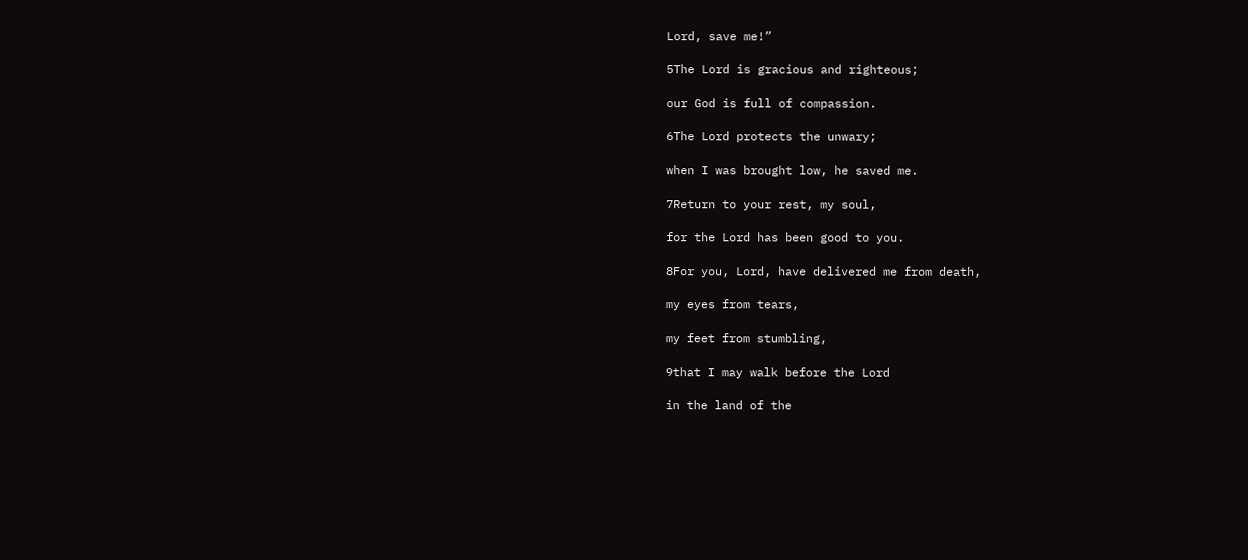Lord, save me!”

5The Lord is gracious and righteous;

our God is full of compassion.

6The Lord protects the unwary;

when I was brought low, he saved me.

7Return to your rest, my soul,

for the Lord has been good to you.

8For you, Lord, have delivered me from death,

my eyes from tears,

my feet from stumbling,

9that I may walk before the Lord

in the land of the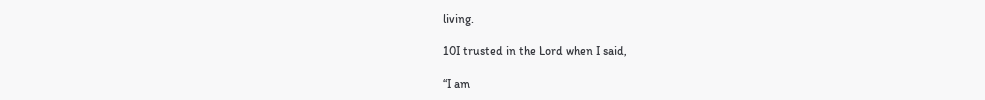living.

10I trusted in the Lord when I said,

“I am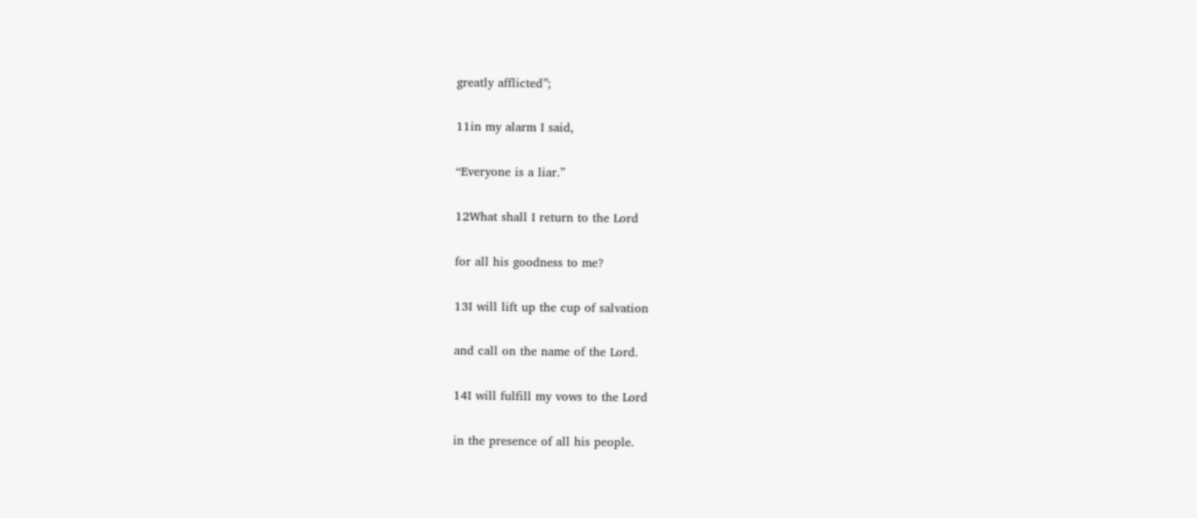greatly afflicted”;

11in my alarm I said,

“Everyone is a liar.”

12What shall I return to the Lord

for all his goodness to me?

13I will lift up the cup of salvation

and call on the name of the Lord.

14I will fulfill my vows to the Lord

in the presence of all his people.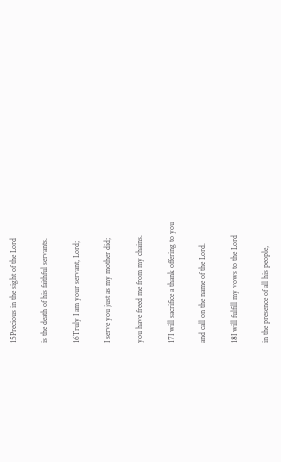15Precious in the sight of the Lord

is the death of his faithful servants.

16Truly I am your servant, Lord;

I serve you just as my mother did;

you have freed me from my chains.

17I will sacrifice a thank offering to you

and call on the name of the Lord.

18I will fulfill my vows to the Lord

in the presence of all his people,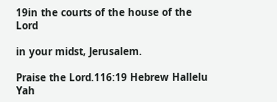19in the courts of the house of the Lord

in your midst, Jerusalem.

Praise the Lord.116:19 Hebrew Hallelu Yah